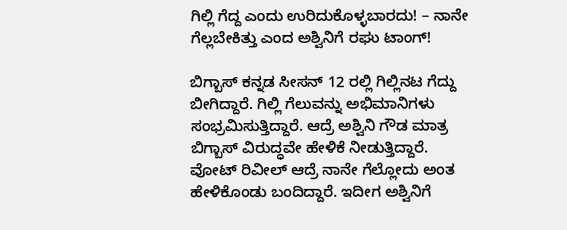ಗಿಲ್ಲಿ ಗೆದ್ದ ಎಂದು ಉರಿದುಕೊಳ್ಳಬಾರದು! – ನಾನೇ ಗೆಲ್ಲಬೇಕಿತ್ತು ಎಂದ ಅಶ್ವಿನಿಗೆ ರಘು ಟಾಂಗ್!

ಬಿಗ್ಬಾಸ್ ಕನ್ನಡ ಸೀಸನ್ 12 ರಲ್ಲಿ ಗಿಲ್ಲಿನಟ ಗೆದ್ದು ಬೀಗಿದ್ದಾರೆ. ಗಿಲ್ಲಿ ಗೆಲುವನ್ನು ಅಭಿಮಾನಿಗಳು ಸಂಭ್ರಮಿಸುತ್ತಿದ್ದಾರೆ. ಆದ್ರೆ ಅಶ್ವಿನಿ ಗೌಡ ಮಾತ್ರ ಬಿಗ್ಬಾಸ್ ವಿರುದ್ಧವೇ ಹೇಳಿಕೆ ನೀಡುತ್ತಿದ್ದಾರೆ. ವೋಟ್ ರಿವೀಲ್ ಆದ್ರೆ ನಾನೇ ಗೆಲ್ಲೋದು ಅಂತ ಹೇಳಿಕೊಂಡು ಬಂದಿದ್ದಾರೆ. ಇದೀಗ ಅಶ್ವಿನಿಗೆ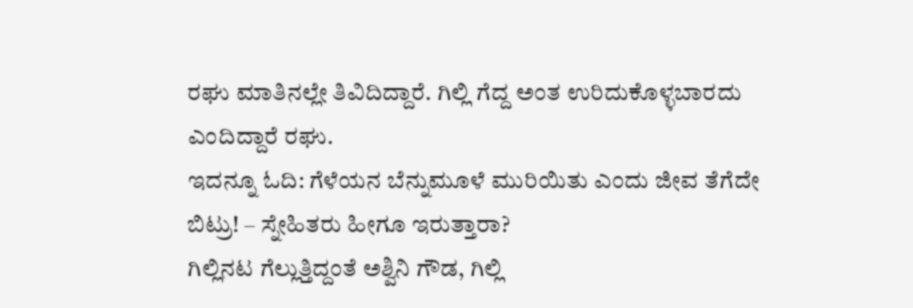ರಘು ಮಾತಿನಲ್ಲೇ ತಿವಿದಿದ್ದಾರೆ. ಗಿಲ್ಲಿ ಗೆದ್ದ ಅಂತ ಉರಿದುಕೊಳ್ಳಬಾರದು ಎಂದಿದ್ದಾರೆ ರಘು.
ಇದನ್ನೂ ಓದಿ: ಗೆಳೆಯನ ಬೆನ್ನುಮೂಳೆ ಮುರಿಯಿತು ಎಂದು ಜೀವ ತೆಗೆದೇ ಬಿಟ್ರು! – ಸ್ನೇಹಿತರು ಹೀಗೂ ಇರುತ್ತಾರಾ?
ಗಿಲ್ಲಿನಟ ಗೆಲ್ಲುತ್ತಿದ್ದಂತೆ ಅಶ್ವಿನಿ ಗೌಡ, ಗಿಲ್ಲಿ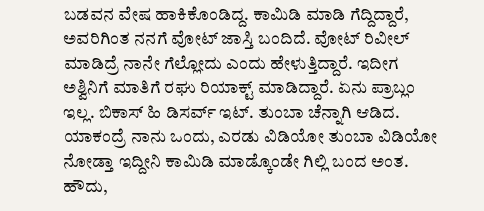ಬಡವನ ವೇಷ ಹಾಕಿಕೊಂಡಿದ್ದ. ಕಾಮಿಡಿ ಮಾಡಿ ಗೆದ್ದಿದ್ದಾರೆ, ಅವರಿಗಿಂತ ನನಗೆ ವೋಟ್ ಜಾಸ್ತಿ ಬಂದಿದೆ. ವೋಟ್ ರಿವೀಲ್ ಮಾಡಿದ್ರೆ ನಾನೇ ಗೆಲ್ಲೋದು ಎಂದು ಹೇಳುತ್ತಿದ್ದಾರೆ. ಇದೀಗ ಅಶ್ವಿನಿಗೆ ಮಾತಿಗೆ ರಘು ರಿಯಾಕ್ಟ್ ಮಾಡಿದ್ದಾರೆ. ಏನು ಪ್ರಾಬ್ಲಂ ಇಲ್ಲ. ಬಿಕಾಸ್ ಹಿ ಡಿಸರ್ವ್ ಇಟ್. ತುಂಬಾ ಚೆನ್ನಾಗಿ ಆಡಿದ. ಯಾಕಂದ್ರೆ ನಾನು ಒಂದು, ಎರಡು ವಿಡಿಯೋ ತುಂಬಾ ವಿಡಿಯೋ ನೋಡ್ತಾ ಇದ್ದೀನಿ ಕಾಮಿಡಿ ಮಾಡ್ಕೊಂಡೇ ಗಿಲ್ಲಿ ಬಂದ ಅಂತ. ಹೌದು,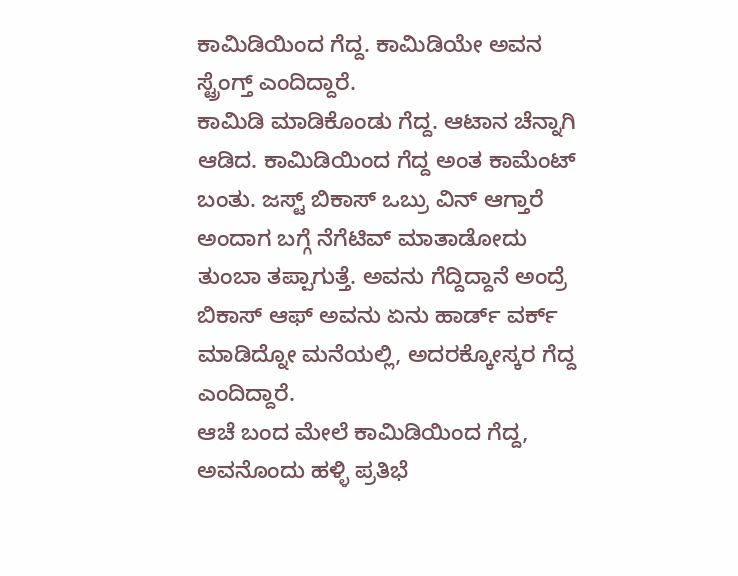ಕಾಮಿಡಿಯಿಂದ ಗೆದ್ದ. ಕಾಮಿಡಿಯೇ ಅವನ ಸ್ಟ್ರೆಂಗ್ತ್ ಎಂದಿದ್ದಾರೆ.
ಕಾಮಿಡಿ ಮಾಡಿಕೊಂಡು ಗೆದ್ದ. ಆಟಾನ ಚೆನ್ನಾಗಿ ಆಡಿದ. ಕಾಮಿಡಿಯಿಂದ ಗೆದ್ದ ಅಂತ ಕಾಮೆಂಟ್ ಬಂತು. ಜಸ್ಟ್ ಬಿಕಾಸ್ ಒಬ್ರು ವಿನ್ ಆಗ್ತಾರೆ ಅಂದಾಗ ಬಗ್ಗೆ ನೆಗೆಟಿವ್ ಮಾತಾಡೋದು ತುಂಬಾ ತಪ್ಪಾಗುತ್ತೆ. ಅವನು ಗೆದ್ದಿದ್ದಾನೆ ಅಂದ್ರೆ ಬಿಕಾಸ್ ಆಫ್ ಅವನು ಏನು ಹಾರ್ಡ್ ವರ್ಕ್ ಮಾಡಿದ್ನೋ ಮನೆಯಲ್ಲಿ, ಅದರಕ್ಕೋಸ್ಕರ ಗೆದ್ದ ಎಂದಿದ್ದಾರೆ.
ಆಚೆ ಬಂದ ಮೇಲೆ ಕಾಮಿಡಿಯಿಂದ ಗೆದ್ದ, ಅವನೊಂದು ಹಳ್ಳಿ ಪ್ರತಿಭೆ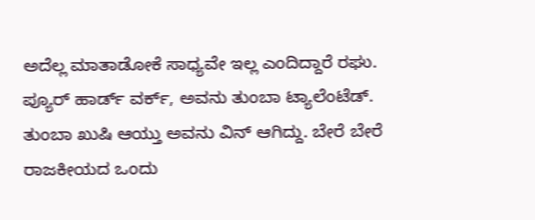ಅದೆಲ್ಲ ಮಾತಾಡೋಕೆ ಸಾಧ್ಯವೇ ಇಲ್ಲ ಎಂದಿದ್ದಾರೆ ರಘು. ಪ್ಯೂರ್ ಹಾರ್ಡ್ ವರ್ಕ್, ಅವನು ತುಂಬಾ ಟ್ಯಾಲೆಂಟೆಡ್. ತುಂಬಾ ಖುಷಿ ಆಯ್ತು ಅವನು ವಿನ್ ಆಗಿದ್ದು. ಬೇರೆ ಬೇರೆ ರಾಜಕೀಯದ ಒಂದು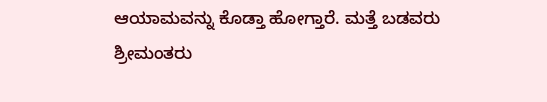ಆಯಾಮವನ್ನು ಕೊಡ್ತಾ ಹೋಗ್ತಾರೆ. ಮತ್ತೆ ಬಡವರು ಶ್ರೀಮಂತರು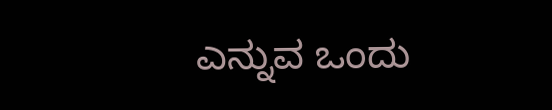ಎನ್ನುವ ಒಂದು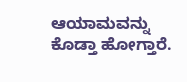ಆಯಾಮವನ್ನು ಕೊಡ್ತಾ ಹೋಗ್ತಾರೆ.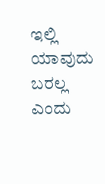ಇಲ್ಲಿ ಯಾವುದು ಬರಲ್ಲ ಎಂದು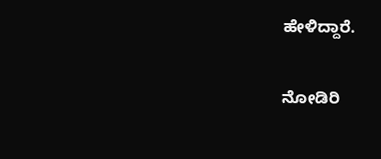ಹೇಳಿದ್ದಾರೆ.

ನೋಡಿರಿ